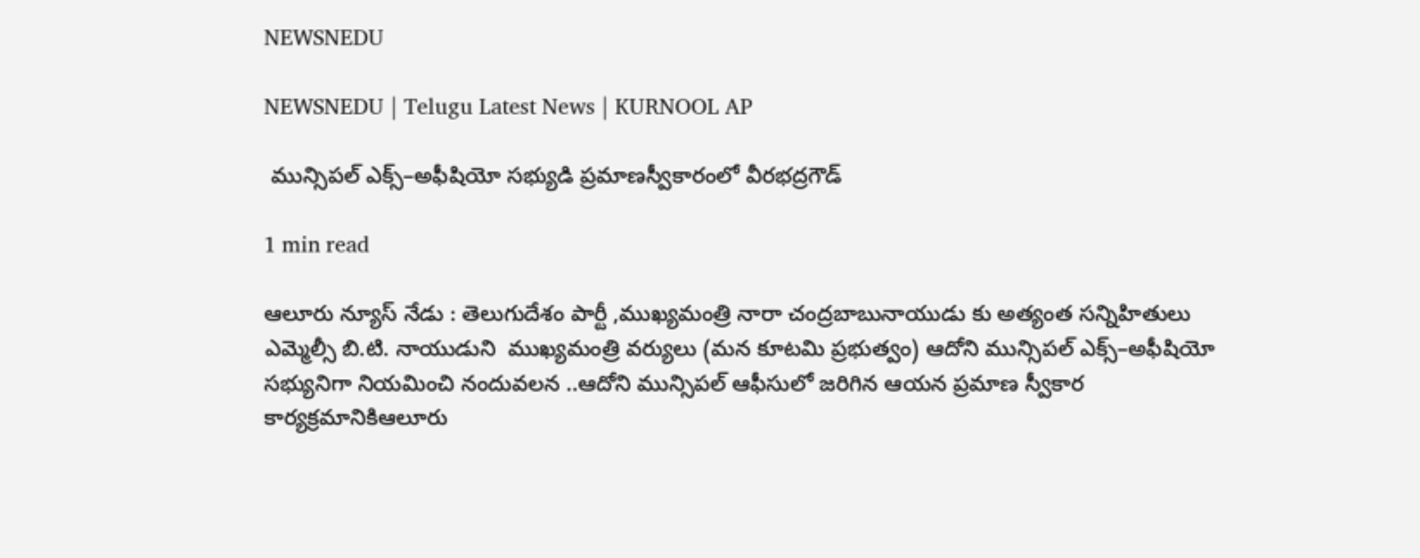NEWSNEDU

NEWSNEDU | Telugu Latest News | KURNOOL AP

 మున్సిపల్ ఎక్స్‌–అఫీషియో సభ్యుడి ప్రమాణస్వీకారంలో వీరభద్రగౌడ్

1 min read

ఆలూరు న్యూస్ నేడు : తెలుగుదేశం పార్టీ ,ముఖ్యమంత్రి నారా చంద్రబాబునాయుడు కు అత్యంత సన్నిహితులు ఎమ్మెల్సీ బి.టి. నాయుడుని  ముఖ్యమంత్రి వర్యులు (మన కూటమి ప్రభుత్వం) ఆదోని మున్సిపల్ ఎక్స్‌–అఫీషియో సభ్యునిగా నియమించి నందువలన ..ఆదోని మున్సిపల్ ఆఫీసులో జరిగిన ఆయన ప్రమాణ స్వీకార కార్యక్రమానికిఆలూరు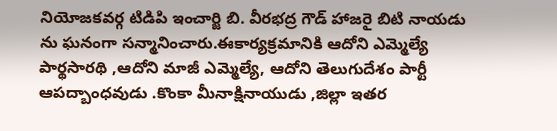నియోజకవర్గ టిడిపి ఇంచార్జి బి. వీరభద్ర గౌడ్ హాజరై బిటి నాయడు ను ఘనంగా సన్మానించారు.ఈకార్యక్రమానికి ఆదోని ఎమ్మెల్యే పార్థసారథి ,ఆదోని మాజీ ఎమ్మెల్యే, ఆదోని తెలుగుదేశం పార్టీ ఆపద్బాంధవుడు .కొంకా మీనాక్షినాయుడు ,జిల్లా ఇతర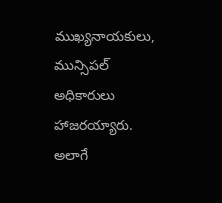ముఖ్యనాయకులు, మున్సిపల్ అధికారులు  హాజరయ్యారు.  అలాగే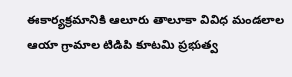ఈకార్యక్రమానికి ఆలూరు తాలూకా వివిధ మండలాల ఆయా గ్రామాల టిడిపి కూటమి ప్రభుత్వ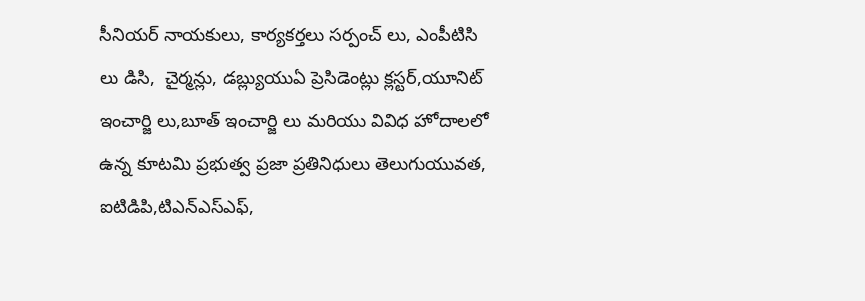సీనియర్ నాయకులు, కార్యకర్తలు సర్పంచ్ లు, ఎంపీటిసి లు డిసి,  చైర్మన్లు, డబ్ల్యుయుఏ ప్రెసిడెంట్లు క్లస్టర్,యూనిట్ ఇంచార్జి లు,బూత్ ఇంచార్జి లు మరియు వివిధ హోదాలలో ఉన్న కూటమి ప్రభుత్వ ప్రజా ప్రతినిధులు తెలుగుయువత, ఐటిడిపి,టిఎన్ఎస్ఎఫ్,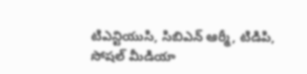టిఎన్టియుసి, సిబిఎన్ ఆర్మీ, టిడిపి,   సోషల్ మీడియా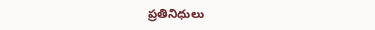ప్రతినిధులు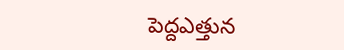పెద్దఎత్తున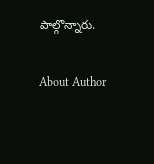పాల్గొన్నారు.

About Author